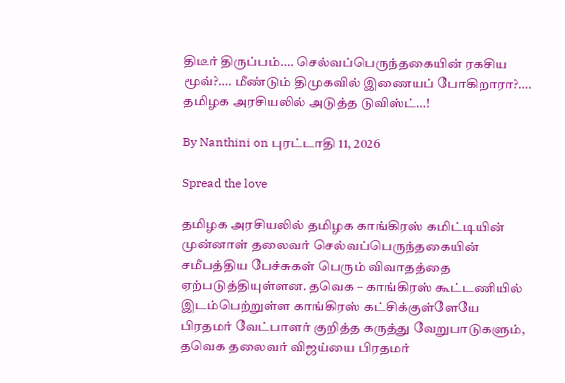திடீர் திருப்பம்…. செல்வப்பெருந்தகையின் ரகசிய மூவ்?…. மீண்டும் திமுகவில் இணையப் போகிறாரா?…. தமிழக அரசியலில் அடுத்த டுவிஸ்ட்…!

By Nanthini on புரட்டாதி 11, 2026

Spread the love

தமிழக அரசியலில் தமிழக காங்கிரஸ் கமிட்டியின் முன்னாள் தலைவர் செல்வப்பெருந்தகையின் சமீபத்திய பேச்சுகள் பெரும் விவாதத்தை ஏற்படுத்தியுள்ளன. தவெக – காங்கிரஸ் கூட்டணியில் இடம்பெற்றுள்ள காங்கிரஸ் கட்சிக்குள்ளேயே பிரதமர் வேட்பாளர் குறித்த கருத்து வேறுபாடுகளும், தவெக தலைவர் விஜய்யை பிரதமர்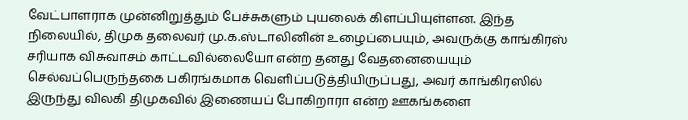வேட்பாளராக முன்னிறுத்தும் பேச்சுகளும் புயலைக் கிளப்பியுள்ளன. இந்த நிலையில், திமுக தலைவர் மு.க.ஸ்டாலினின் உழைப்பையும், அவருக்கு காங்கிரஸ் சரியாக விசுவாசம் காட்டவில்லையோ என்ற தனது வேதனையையும் செல்வப்பெருந்தகை பகிரங்கமாக வெளிப்படுத்தியிருப்பது, அவர் காங்கிரஸில் இருந்து விலகி திமுகவில் இணையப் போகிறாரா என்ற ஊகங்களை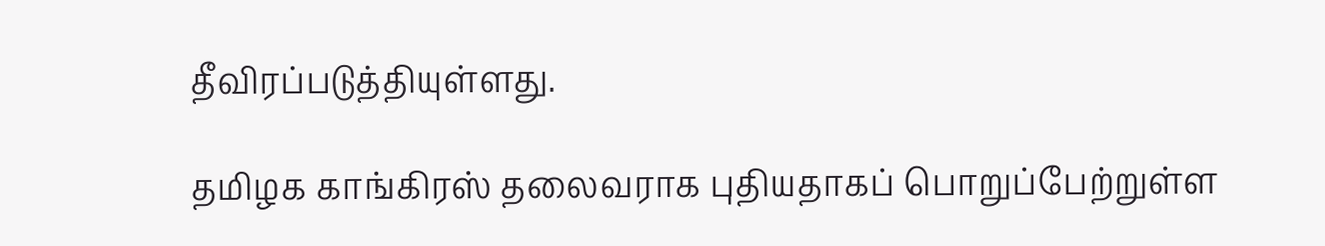தீவிரப்படுத்தியுள்ளது.

தமிழக காங்கிரஸ் தலைவராக புதியதாகப் பொறுப்பேற்றுள்ள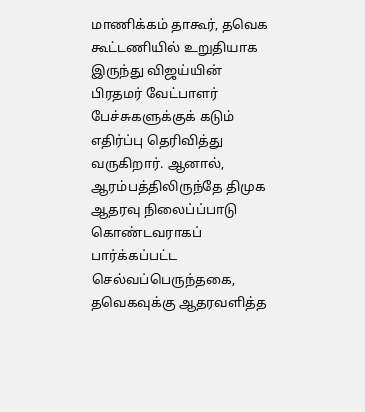மாணிக்கம் தாகூர், தவெக கூட்டணியில் உறுதியாக இருந்து விஜய்யின் பிரதமர் வேட்பாளர் பேச்சுகளுக்குக் கடும் எதிர்ப்பு தெரிவித்து வருகிறார். ஆனால், ஆரம்பத்திலிருந்தே திமுக ஆதரவு நிலைப்ப்பாடு கொண்டவராகப் பார்க்கப்பட்ட செல்வப்பெருந்தகை, தவெகவுக்கு ஆதரவளித்த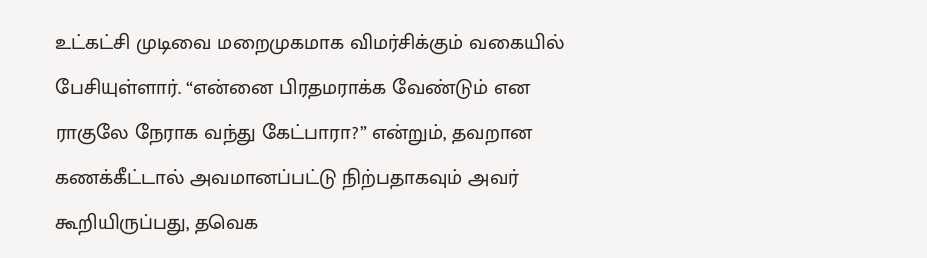உட்கட்சி முடிவை மறைமுகமாக விமர்சிக்கும் வகையில் பேசியுள்ளார். “என்னை பிரதமராக்க வேண்டும் என ராகுலே நேராக வந்து கேட்பாரா?” என்றும், தவறான கணக்கீட்டால் அவமானப்பட்டு நிற்பதாகவும் அவர் கூறியிருப்பது, தவெக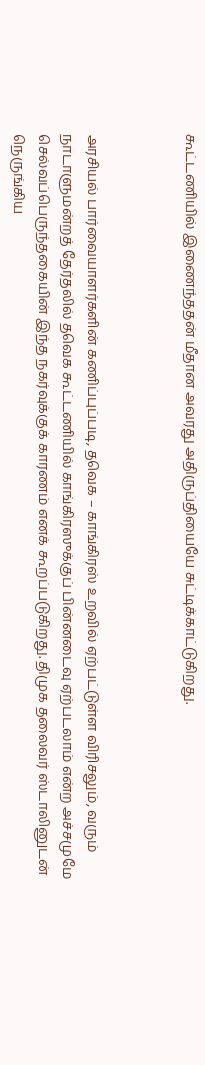கூட்டணியில் இணைந்ததன் மீதான அவரது அதிருப்தியையே சுட்டிக்காட்டுகிறது.



அரசியல் பார்வையாளர்களின் கணிப்புப்படி, தவெக – காங்கிரஸ் உறவில் ஏற்பட்டுள்ள விரிசலும், வரும் நாடாளுமன்றத் தேர்தலில் தவெக கூட்டணியில் காங்கிரஸுக்குப் பின்னடைவு ஏற்படலாம் என்ற அச்சமுமே செல்வப்பெருந்தகையின் இந்த நகர்வுக்குக் காரணம் எனக் கூறப்படுகிறது. திமுக தலைவர் ஸ்டாலினுடன் நெருங்கிய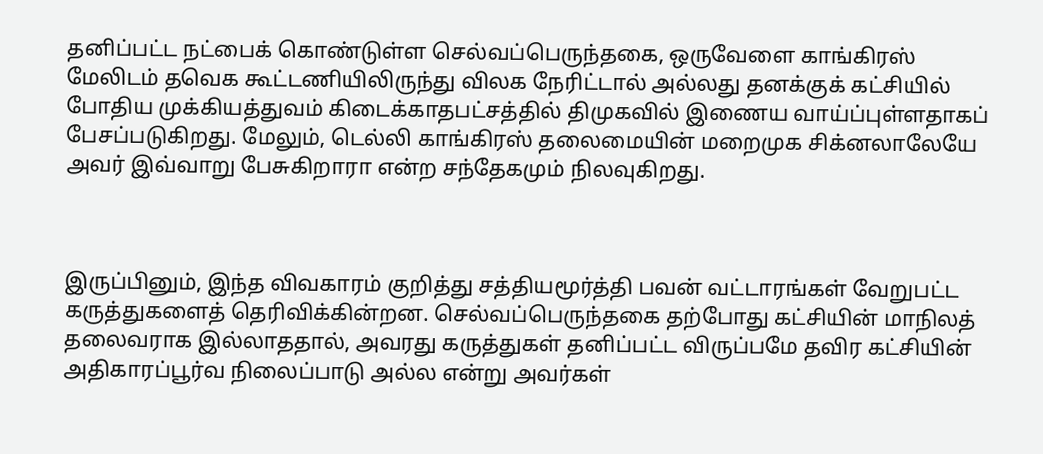தனிப்பட்ட நட்பைக் கொண்டுள்ள செல்வப்பெருந்தகை, ஒருவேளை காங்கிரஸ் மேலிடம் தவெக கூட்டணியிலிருந்து விலக நேரிட்டால் அல்லது தனக்குக் கட்சியில் போதிய முக்கியத்துவம் கிடைக்காதபட்சத்தில் திமுகவில் இணைய வாய்ப்புள்ளதாகப் பேசப்படுகிறது. மேலும், டெல்லி காங்கிரஸ் தலைமையின் மறைமுக சிக்னலாலேயே அவர் இவ்வாறு பேசுகிறாரா என்ற சந்தேகமும் நிலவுகிறது.



இருப்பினும், இந்த விவகாரம் குறித்து சத்தியமூர்த்தி பவன் வட்டாரங்கள் வேறுபட்ட கருத்துகளைத் தெரிவிக்கின்றன. செல்வப்பெருந்தகை தற்போது கட்சியின் மாநிலத் தலைவராக இல்லாததால், அவரது கருத்துகள் தனிப்பட்ட விருப்பமே தவிர கட்சியின் அதிகாரப்பூர்வ நிலைப்பாடு அல்ல என்று அவர்கள்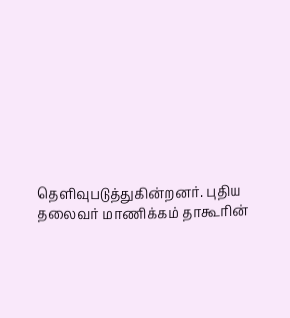தெளிவுபடுத்துகின்றனர். புதிய தலைவர் மாணிக்கம் தாகூரின்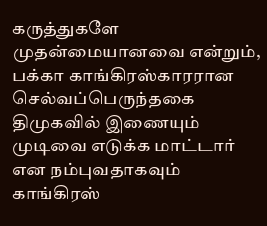கருத்துகளே முதன்மையானவை என்றும், பக்கா காங்கிரஸ்காரரான செல்வப்பெருந்தகை திமுகவில் இணையும் முடிவை எடுக்க மாட்டார் என நம்புவதாகவும் காங்கிரஸ்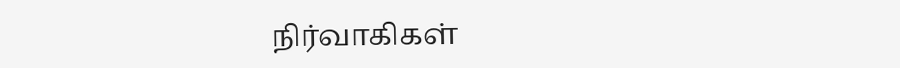நிர்வாகிகள்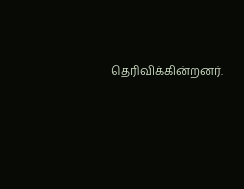தெரிவிக்கின்றனர்.